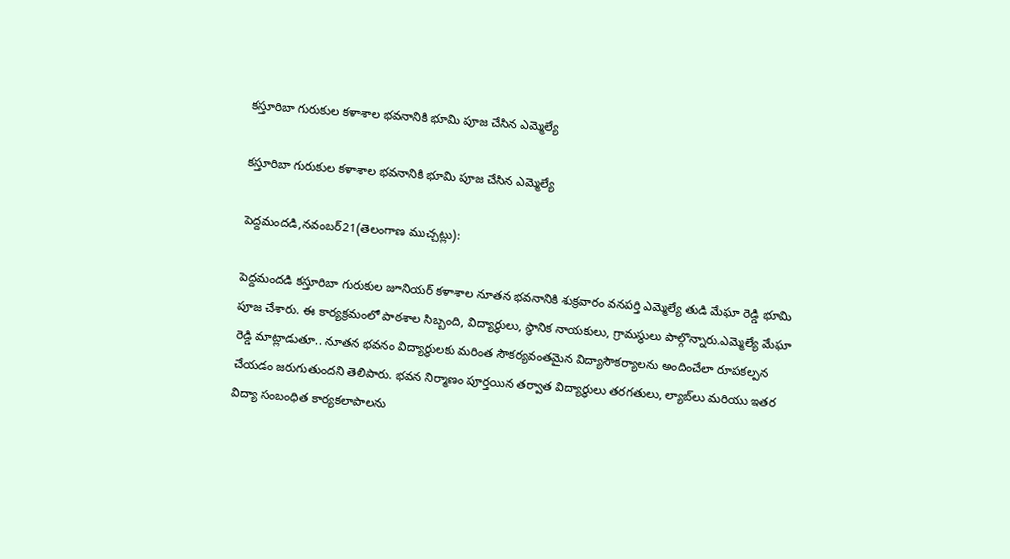కస్తూరిబా గురుకుల కళాశాల భవనానికి భూమి పూజ చేసిన ఎమ్మెల్యే

కస్తూరిబా గురుకుల కళాశాల భవనానికి భూమి పూజ చేసిన ఎమ్మెల్యే

పెద్దమందడి,నవంబర్21(తెలంగాణ ముచ్చట్లు):

పెద్దమందడి కస్తూరిబా గురుకుల జూనియర్ కళాశాల నూతన భవనానికి శుక్రవారం వనపర్తి ఎమ్మెల్యే తుడి మేఘా రెడ్డి భూమి పూజ చేశారు. ఈ కార్యక్రమంలో పాఠశాల సిబ్బంది, విద్యార్థులు, స్థానిక నాయకులు, గ్రామస్థులు పాల్గొన్నారు.ఎమ్మెల్యే మేఘా రెడ్డి మాట్లాడుతూ.. నూతన భవనం విద్యార్థులకు మరింత సౌకర్యవంతమైన విద్యాసౌకర్యాలను అందించేలా రూపకల్పన చేయడం జరుగుతుందని తెలిపారు. భవన నిర్మాణం పూర్తయిన తర్వాత విద్యార్థులు తరగతులు, ల్యాబ్‌లు మరియు ఇతర విద్యా సంబంధిత కార్యకలాపాలను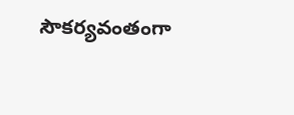సౌకర్యవంతంగా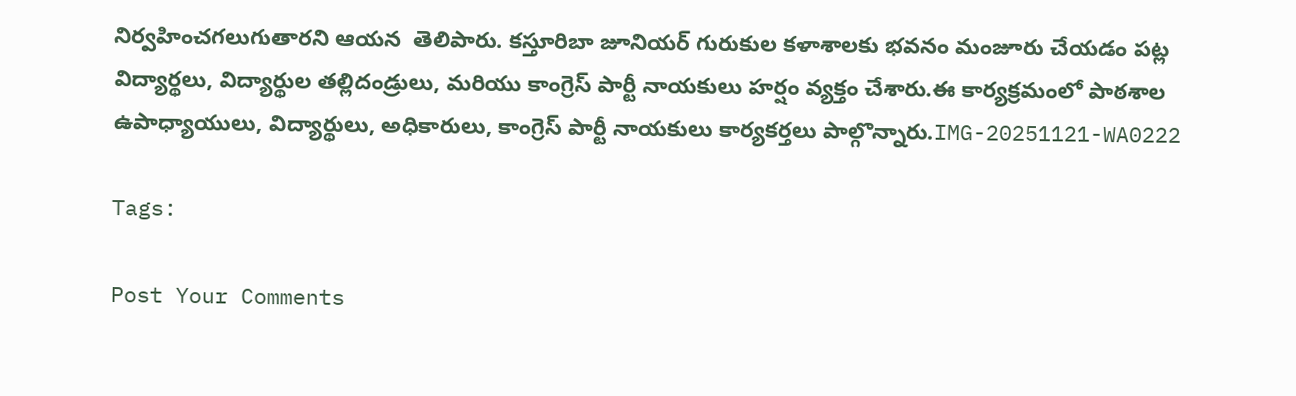నిర్వహించగలుగుతారని ఆయన  తెలిపారు. కస్తూరిబా జూనియర్ గురుకుల కళాశాలకు భవనం మంజూరు చేయడం పట్ల విద్యార్థలు, విద్యార్థుల తల్లిదండ్రులు, మరియు కాంగ్రెస్ పార్టీ నాయకులు హర్షం వ్యక్తం చేశారు.ఈ కార్యక్రమంలో పాఠశాల ఉపాధ్యాయులు, విద్యార్థులు, అధికారులు, కాంగ్రెస్ పార్టీ నాయకులు కార్యకర్తలు పాల్గొన్నారు.IMG-20251121-WA0222

Tags:

Post Your Comments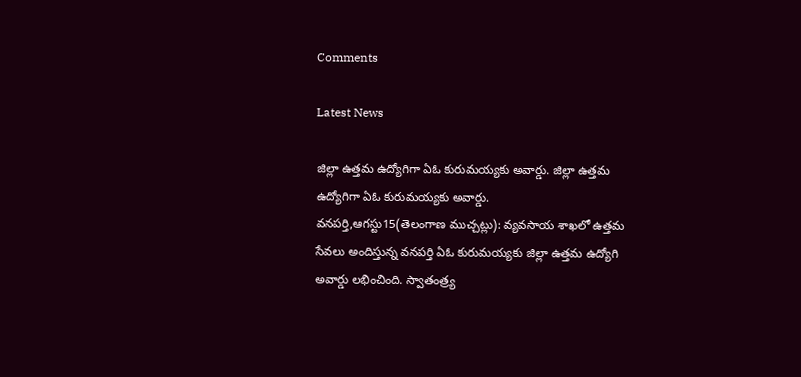Comments

Latest News

జిల్లా ఉత్తమ ఉద్యోగిగా ఏఓ కురుమయ్యకు అవార్డు. జిల్లా ఉత్తమ ఉద్యోగిగా ఏఓ కురుమయ్యకు అవార్డు.
వనపర్తి,ఆగస్టు15(తెలంగాణ ముచ్చట్లు): వ్యవసాయ శాఖలో ఉత్తమ సేవలు అందిస్తున్న వనపర్తి ఏఓ కురుమయ్యకు జిల్లా ఉత్తమ ఉద్యోగి అవార్డు లభించింది. స్వాతంత్ర్య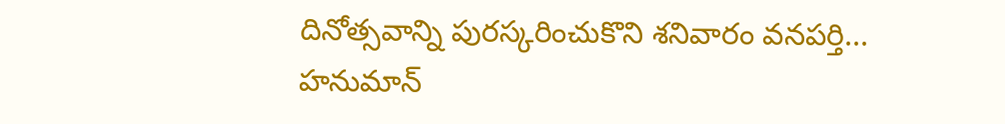దినోత్సవాన్ని పురస్కరించుకొని శనివారం వనపర్తి...
హనుమాన్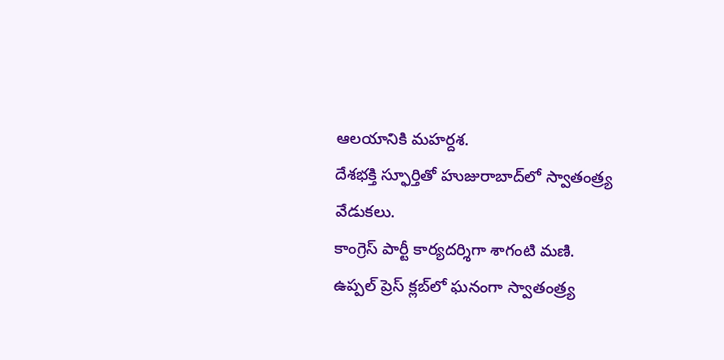ఆలయానికి మహర్దశ.
దేశభక్తి స్ఫూర్తితో హుజురాబాద్‌లో స్వాతంత్ర్య వేడుకలు.
కాంగ్రెస్ పార్టీ కార్యదర్శిగా శాగంటి మణి.
ఉప్పల్ ప్రెస్ క్లబ్‌లో ఘనంగా స్వాతంత్ర్య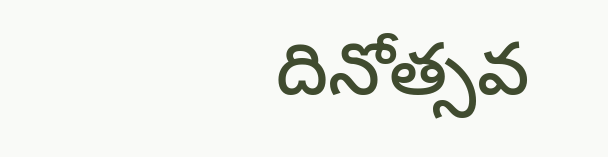దినోత్సవ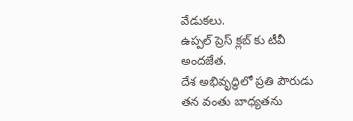వేడుకలు.
ఉప్పల్ ప్రెస్ క్లబ్‌ కు టీవీ అందజేత.
దేశ అభివృద్ధిలో ప్రతి పౌరుడు తన వంతు బాధ్యతను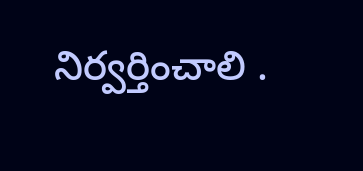నిర్వర్తించాలి .